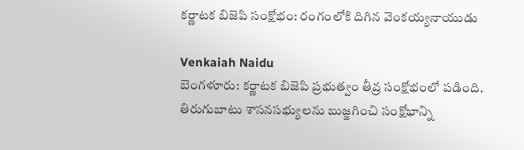కర్ణాటక బిజెపి సంక్షోభం: రంగంలోకి దిగిన వెంకయ్యనాయుడు

Venkaiah Naidu
బెంగళూరు: కర్ణాటక బిజెపి ప్రభుత్వం తీవ్ర సంక్షోభంలో పడింది. తిరుగుబాటు శాసనసభ్యులను బుజ్జగించి సంక్షోభాన్ని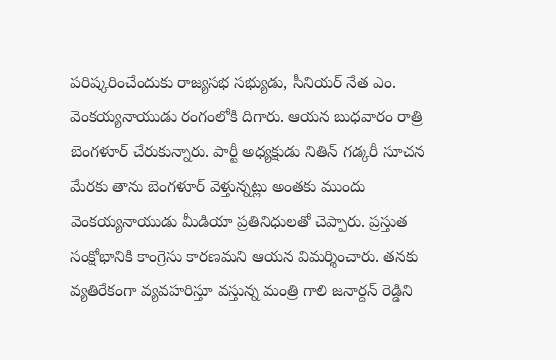పరిష్కరించేందుకు రాజ్యసభ సభ్యుడు, సీనియర్ నేత ఎం. వెంకయ్యనాయుడు రంగంలోకి దిగారు. ఆయన బుధవారం రాత్రి బెంగళూర్ చేరుకున్నారు. పార్టీ అధ్యక్షుడు నితిన్ గడ్కరీ సూచన మేరకు తాను బెంగళూర్ వెళ్తున్నట్లు అంతకు ముందు వెంకయ్యనాయుడు మీడియా ప్రతినిధులతో చెప్పారు. ప్రస్తుత సంక్షోభానికి కాంగ్రెసు కారణమని ఆయన విమర్శించారు. తనకు వ్యతిరేకంగా వ్యవహరిస్తూ వస్తున్న మంత్రి గాలి జనార్దన్ రెడ్డిని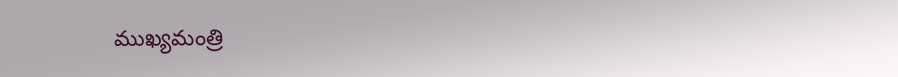ముఖ్యమంత్రి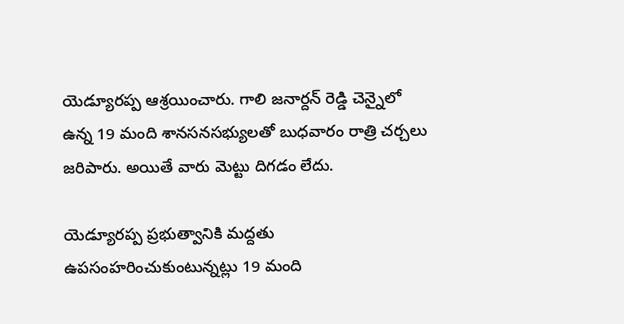యెడ్యూరప్ప ఆశ్రయించారు. గాలి జనార్దన్ రెడ్డి చెన్నైలో ఉన్న 19 మంది శానసనసభ్యులతో బుధవారం రాత్రి చర్చలు జరిపారు. అయితే వారు మెట్టు దిగడం లేదు.

యెడ్యూరప్ప ప్రభుత్వానికి మద్దతు ఉపసంహరించుకుంటున్నట్లు 19 మంది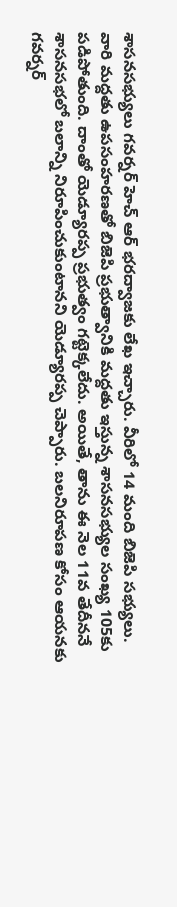శాసనసభ్యులు గవర్నర్ హెచ్ ఆర్ భరద్వాజకు లేఖ ఇచ్చారు. వీరిలో 14 మంది బిజెపి సభ్యులు. వారి మద్దతు ఉపసంహరణతో బిజెపి ప్రభుత్వానికి మద్దతు ఇస్తున్న శాసనసభ్యుల సంఖ్య 105కు పడిపోతుంది. దాంతో యెడ్యూరప్ప ప్రభుత్వం గట్టెక్కలేదు. అయితే, తాను ఈ నెల 11వ తేదీననే శాసనసభలో బలాన్ని నిరూపించుకుంటానని యెడ్యూరప్ప చెప్పారు. బలనిరూపణ కోసం ఆయనకు గవర్నర్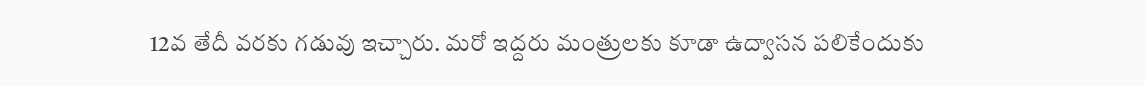12వ తేదీ వరకు గడువు ఇచ్చారు. మరో ఇద్దరు మంత్రులకు కూడా ఉద్వాసన పలికేందుకు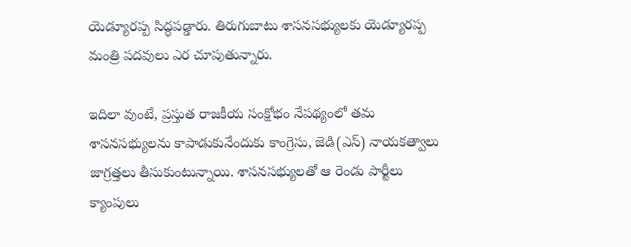యెడ్యూరప్ప సిద్ధపడ్డారు. తిరుగుబాటు శాసనసభ్యులకు యెడ్యూరప్ప మంత్రి పదవులు ఎర చూపుతున్నారు.

ఇదిలా వుంటే, ప్రస్తుత రాజకీయ సంక్షోభం నేపథ్యంలో తమ శాసనసభ్యులను కాపాడుకునేందుకు కాంగ్రెసు, జెడి(ఎస్) నాయకత్వాలు జాగ్రత్తలు తీసుకుంటున్నాయి. శాసనసభ్యులతో ఆ రెండు పార్టీలు క్యాంపులు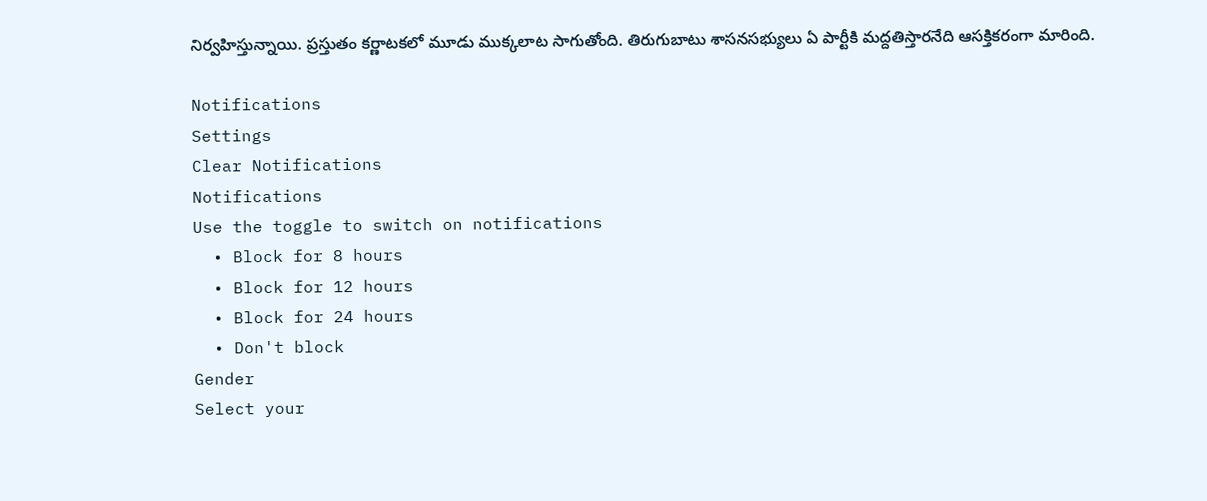నిర్వహిస్తున్నాయి. ప్రస్తుతం కర్ణాటకలో మూడు ముక్కలాట సాగుతోంది. తిరుగుబాటు శాసనసభ్యులు ఏ పార్టీకి మద్దతిస్తారనేది ఆసక్తికరంగా మారింది.

Notifications
Settings
Clear Notifications
Notifications
Use the toggle to switch on notifications
  • Block for 8 hours
  • Block for 12 hours
  • Block for 24 hours
  • Don't block
Gender
Select your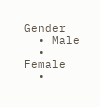Gender
  • Male
  • Female
  •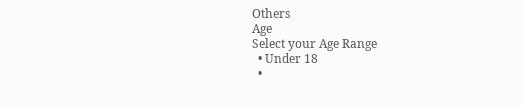Others
Age
Select your Age Range
  • Under 18
  •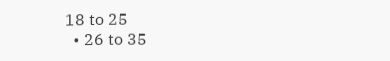18 to 25
  • 26 to 35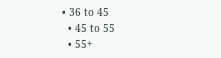• 36 to 45
  • 45 to 55
  • 55+